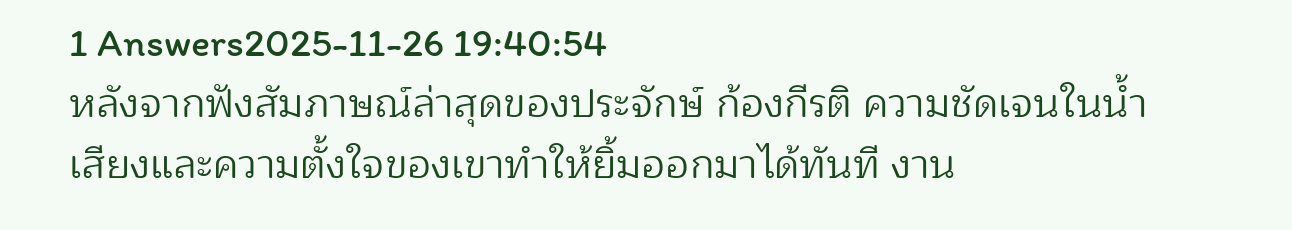1 Answers2025-11-26 19:40:54
หลังจากฟังสัมภาษณ์ล่าสุดของประจักษ์ ก้องกีรติ ความชัดเจนในน้ำเสียงและความตั้งใจของเขาทำให้ยิ้มออกมาได้ทันที งาน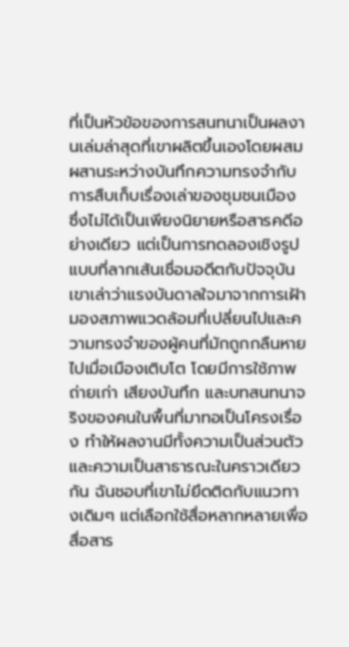ที่เป็นหัวข้อของการสนทนาเป็นผลงานเล่มล่าสุดที่เขาผลิตขึ้นเองโดยผสมผสานระหว่างบันทึกความทรงจำกับการสืบเก็บเรื่องเล่าของชุมชนเมือง ซึ่งไม่ได้เป็นเพียงนิยายหรือสารคดีอย่างเดียว แต่เป็นการทดลองเชิงรูปแบบที่ลากเส้นเชื่อมอดีตกับปัจจุบัน เขาเล่าว่าแรงบันดาลใจมาจากการเฝ้ามองสภาพแวดล้อมที่เปลี่ยนไปและความทรงจำของผู้คนที่มักถูกกลืนหายไปเมื่อเมืองเติบโต โดยมีการใช้ภาพถ่ายเก่า เสียงบันทึก และบทสนทนาจริงของคนในพื้นที่มาทอเป็นโครงเรื่อง ทำให้ผลงานมีทั้งความเป็นส่วนตัวและความเป็นสาธารณะในคราวเดียวกัน ฉันชอบที่เขาไม่ยึดติดกับแนวทางเดิมๆ แต่เลือกใช้สื่อหลากหลายเพื่อสื่อสาร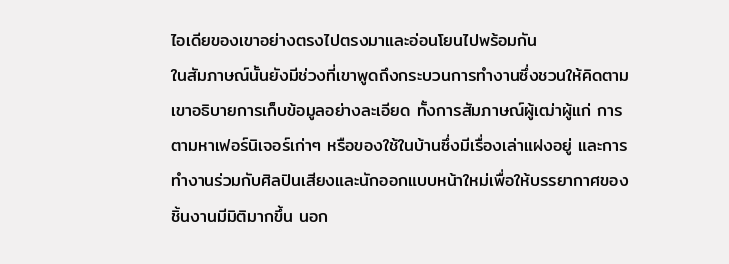ไอเดียของเขาอย่างตรงไปตรงมาและอ่อนโยนไปพร้อมกัน
ในสัมภาษณ์นั้นยังมีช่วงที่เขาพูดถึงกระบวนการทำงานซึ่งชวนให้คิดตาม เขาอธิบายการเก็บข้อมูลอย่างละเอียด ทั้งการสัมภาษณ์ผู้เฒ่าผู้แก่ การตามหาเฟอร์นิเจอร์เก่าๆ หรือของใช้ในบ้านซึ่งมีเรื่องเล่าแฝงอยู่ และการทำงานร่วมกับศิลปินเสียงและนักออกแบบหน้าใหม่เพื่อให้บรรยากาศของชิ้นงานมีมิติมากขึ้น นอก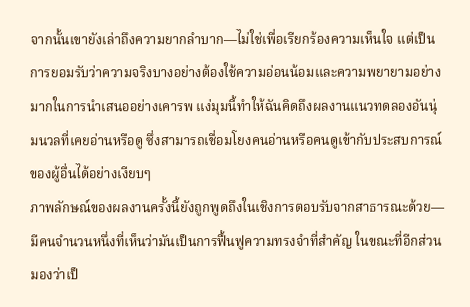จากนั้นเขายังเล่าถึงความยากลำบาก—ไม่ใช่เพื่อเรียกร้องความเห็นใจ แต่เป็นการยอมรับว่าความจริงบางอย่างต้องใช้ความอ่อนน้อมและความพยายามอย่างมากในการนำเสนออย่างเคารพ แง่มุมนี้ทำให้ฉันคิดถึงผลงานแนวทดลองอันนุ่มนวลที่เคยอ่านหรือดู ซึ่งสามารถเชื่อมโยงคนอ่านหรือคนดูเข้ากับประสบการณ์ของผู้อื่นได้อย่างเงียบๆ
ภาพลักษณ์ของผลงานครั้งนี้ยังถูกพูดถึงในเชิงการตอบรับจากสาธารณะด้วย—มีคนจำนวนหนึ่งที่เห็นว่ามันเป็นการฟื้นฟูความทรงจำที่สำคัญ ในขณะที่อีกส่วนมองว่าเป็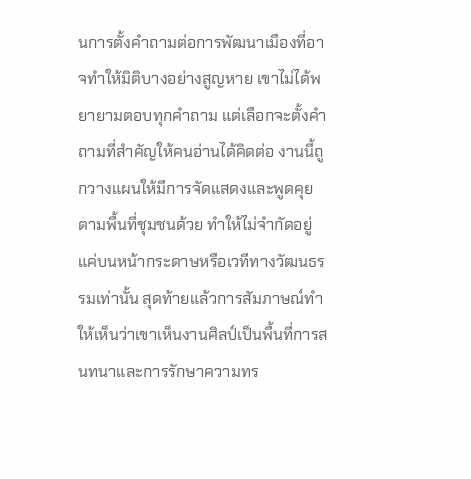นการตั้งคำถามต่อการพัฒนาเมืองที่อาจทำให้มิติบางอย่างสูญหาย เขาไม่ได้พยายามตอบทุกคำถาม แต่เลือกจะตั้งคำถามที่สำคัญให้คนอ่านได้คิดต่อ งานนี้ถูกวางแผนให้มีการจัดแสดงและพูดคุยตามพื้นที่ชุมชนด้วย ทำให้ไม่จำกัดอยู่แค่บนหน้ากระดาษหรือเวทีทางวัฒนธรรมเท่านั้น สุดท้ายแล้วการสัมภาษณ์ทำให้เห็นว่าเขาเห็นงานศิลป์เป็นพื้นที่การสนทนาและการรักษาความทร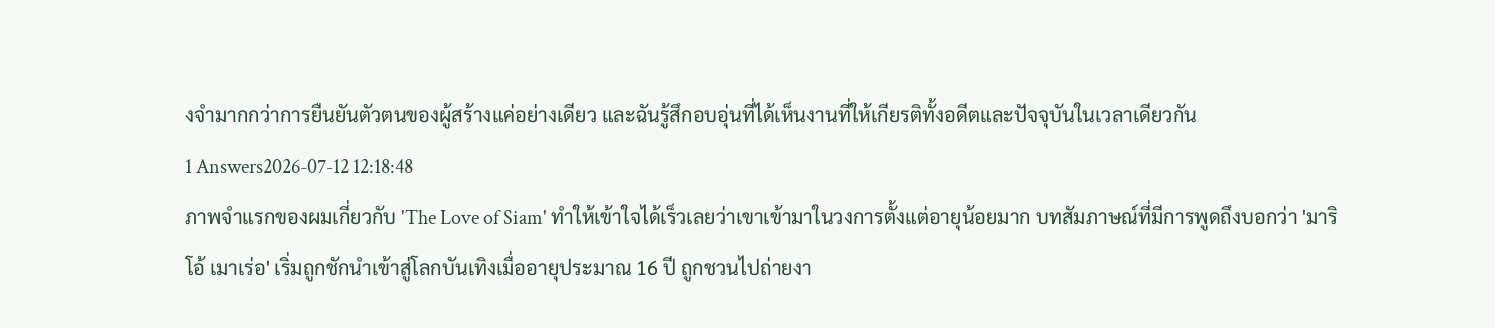งจำมากกว่าการยืนยันตัวตนของผู้สร้างแค่อย่างเดียว และฉันรู้สึกอบอุ่นที่ได้เห็นงานที่ให้เกียรติทั้งอดีตและปัจจุบันในเวลาเดียวกัน
1 Answers2026-07-12 12:18:48
ภาพจำแรกของผมเกี่ยวกับ 'The Love of Siam' ทำให้เข้าใจได้เร็วเลยว่าเขาเข้ามาในวงการตั้งแต่อายุน้อยมาก บทสัมภาษณ์ที่มีการพูดถึงบอกว่า 'มาริโอ้ เมาเร่อ' เริ่มถูกชักนำเข้าสู่โลกบันเทิงเมื่ออายุประมาณ 16 ปี ถูกชวนไปถ่ายงา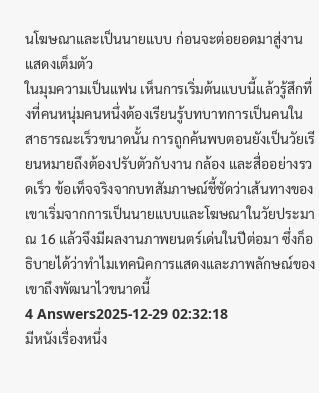นโฆษณาและเป็นนายแบบ ก่อนจะต่อยอดมาสู่งานแสดงเต็มตัว
ในมุมความเป็นแฟน เห็นการเริ่มต้นแบบนี้แล้วรู้สึกทึ่งที่คนหนุ่มคนหนึ่งต้องเรียนรู้บทบาทการเป็นคนในสาธารณะเร็วขนาดนั้น การถูกค้นพบตอนยังเป็นวัยเรียนหมายถึงต้องปรับตัวกับงาน กล้อง และสื่ออย่างรวดเร็ว ข้อเท็จจริงจากบทสัมภาษณ์ชี้ชัดว่าเส้นทางของเขาเริ่มจากการเป็นนายแบบและโฆษณาในวัยประมาณ 16 แล้วจึงมีผลงานภาพยนตร์เด่นในปีต่อมา ซึ่งก็อธิบายได้ว่าทำไมเทคนิคการแสดงและภาพลักษณ์ของเขาถึงพัฒนาไวขนาดนี้
4 Answers2025-12-29 02:32:18
มีหนังเรื่องหนึ่ง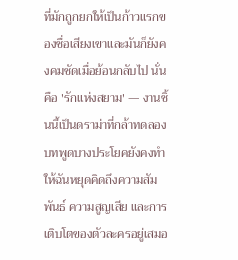ที่มักถูกยกให้เป็นก้าวแรกของชื่อเสียงเขาและมันก็ยังคงคมชัดเมื่อย้อนกลับไป นั่นคือ 'รักแห่งสยาม' — งานชิ้นนี้เป็นดราม่าที่กล้าทดลอง บทพูดบางประโยคยังคงทำให้ฉันหยุดคิดถึงความสัมพันธ์ ความสูญเสีย และการเติบโตของตัวละครอยู่เสมอ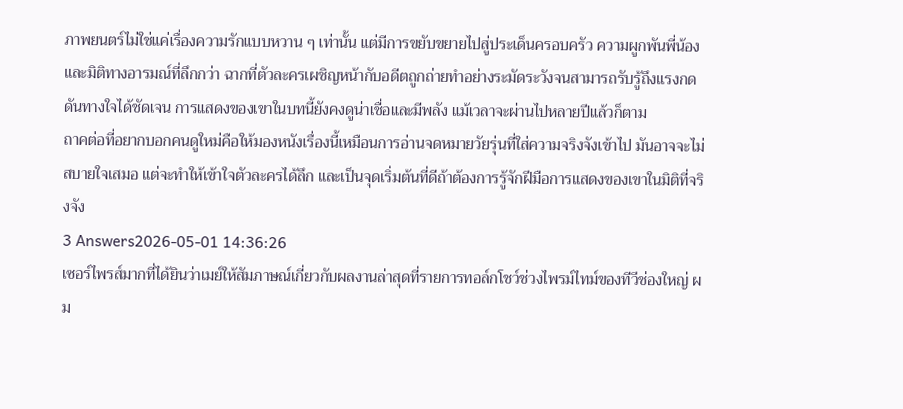ภาพยนตร์ไม่ใช่แค่เรื่องความรักแบบหวาน ๆ เท่านั้น แต่มีการขยับขยายไปสู่ประเด็นครอบครัว ความผูกพันพี่น้อง และมิติทางอารมณ์ที่ลึกกว่า ฉากที่ตัวละครเผชิญหน้ากับอดีตถูกถ่ายทำอย่างระมัดระวังจนสามารถรับรู้ถึงแรงกดดันทางใจได้ชัดเจน การแสดงของเขาในบทนี้ยังคงดูน่าเชื่อและมีพลัง แม้เวลาจะผ่านไปหลายปีแล้วก็ตาม
ถาคต่อที่อยากบอกคนดูใหม่คือให้มองหนังเรื่องนี้เหมือนการอ่านจดหมายวัยรุ่นที่ใส่ความจริงจังเข้าไป มันอาจจะไม่สบายใจเสมอ แต่จะทำให้เข้าใจตัวละครได้ลึก และเป็นจุดเริ่มต้นที่ดีถ้าต้องการรู้จักฝีมือการแสดงของเขาในมิติที่จริงจัง
3 Answers2026-05-01 14:36:26
เซอร์ไพรส์มากที่ได้ยินว่าเมย์ให้สัมภาษณ์เกี่ยวกับผลงานล่าสุดที่รายการทอล์กโชว์ช่วงไพรม์ไทม์ของทีวีช่องใหญ่ ผม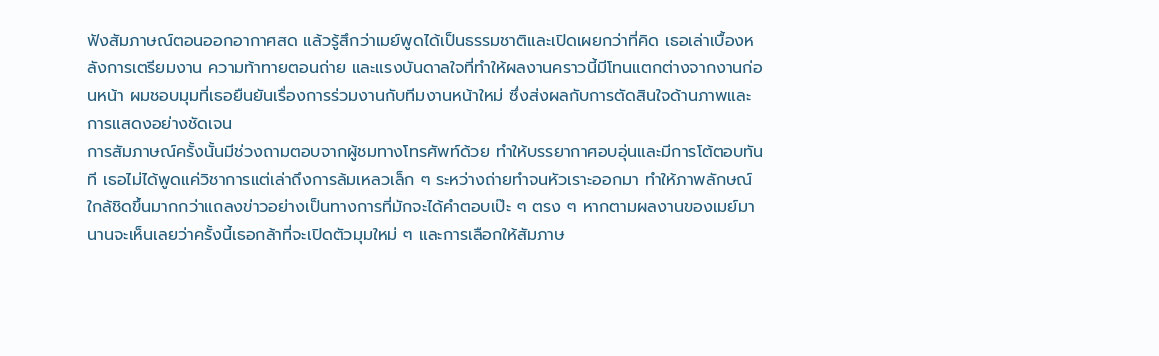ฟังสัมภาษณ์ตอนออกอากาศสด แล้วรู้สึกว่าเมย์พูดได้เป็นธรรมชาติและเปิดเผยกว่าที่คิด เธอเล่าเบื้องหลังการเตรียมงาน ความท้าทายตอนถ่าย และแรงบันดาลใจที่ทำให้ผลงานคราวนี้มีโทนแตกต่างจากงานก่อนหน้า ผมชอบมุมที่เธอยืนยันเรื่องการร่วมงานกับทีมงานหน้าใหม่ ซึ่งส่งผลกับการตัดสินใจด้านภาพและการแสดงอย่างชัดเจน
การสัมภาษณ์ครั้งนั้นมีช่วงถามตอบจากผู้ชมทางโทรศัพท์ด้วย ทำให้บรรยากาศอบอุ่นและมีการโต้ตอบทันที เธอไม่ได้พูดแค่วิชาการแต่เล่าถึงการล้มเหลวเล็ก ๆ ระหว่างถ่ายทำจนหัวเราะออกมา ทำให้ภาพลักษณ์ใกล้ชิดขึ้นมากกว่าแถลงข่าวอย่างเป็นทางการที่มักจะได้คำตอบเป๊ะ ๆ ตรง ๆ หากตามผลงานของเมย์มานานจะเห็นเลยว่าครั้งนี้เธอกล้าที่จะเปิดตัวมุมใหม่ ๆ และการเลือกให้สัมภาษ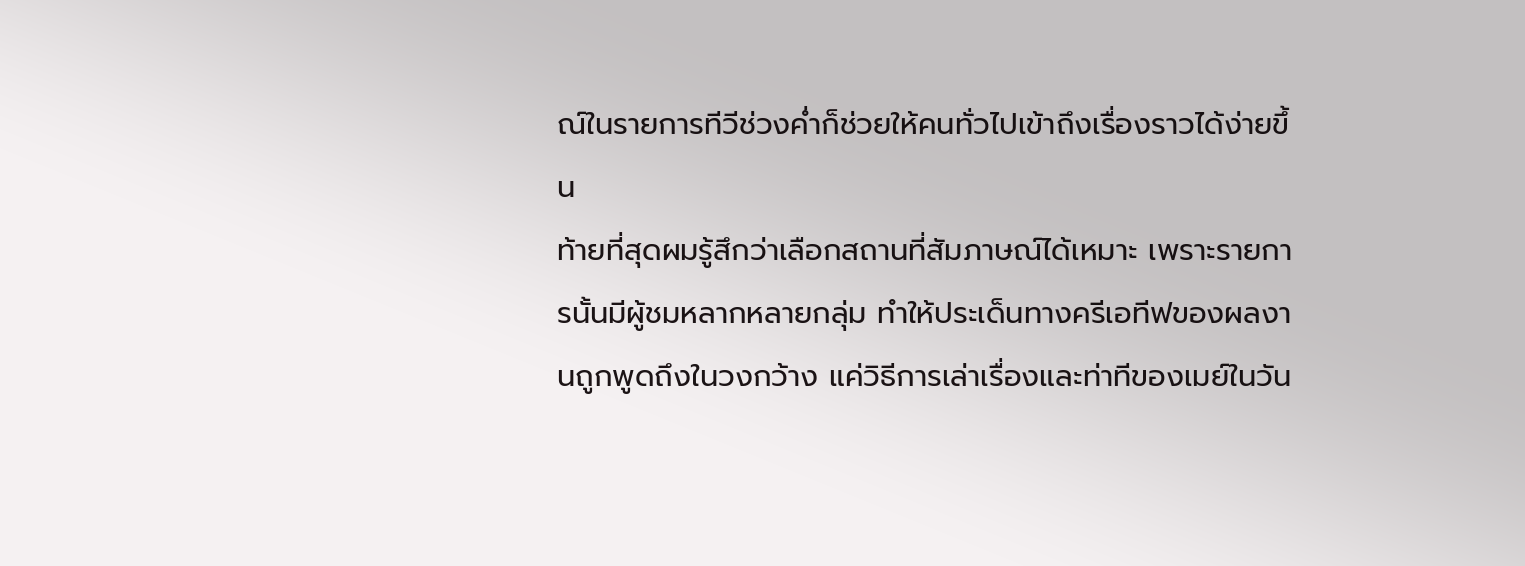ณ์ในรายการทีวีช่วงค่ำก็ช่วยให้คนทั่วไปเข้าถึงเรื่องราวได้ง่ายขึ้น
ท้ายที่สุดผมรู้สึกว่าเลือกสถานที่สัมภาษณ์ได้เหมาะ เพราะรายการนั้นมีผู้ชมหลากหลายกลุ่ม ทำให้ประเด็นทางครีเอทีฟของผลงานถูกพูดถึงในวงกว้าง แค่วิธีการเล่าเรื่องและท่าทีของเมย์ในวัน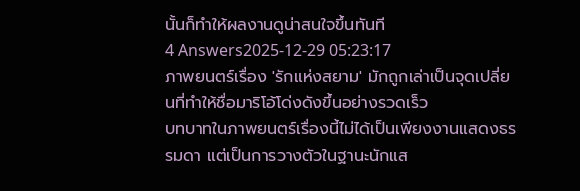นั้นก็ทำให้ผลงานดูน่าสนใจขึ้นทันที
4 Answers2025-12-29 05:23:17
ภาพยนตร์เรื่อง 'รักแห่งสยาม' มักถูกเล่าเป็นจุดเปลี่ยนที่ทำให้ชื่อมาริโอ้โด่งดังขึ้นอย่างรวดเร็ว
บทบาทในภาพยนตร์เรื่องนี้ไม่ได้เป็นเพียงงานแสดงธรรมดา แต่เป็นการวางตัวในฐานะนักแส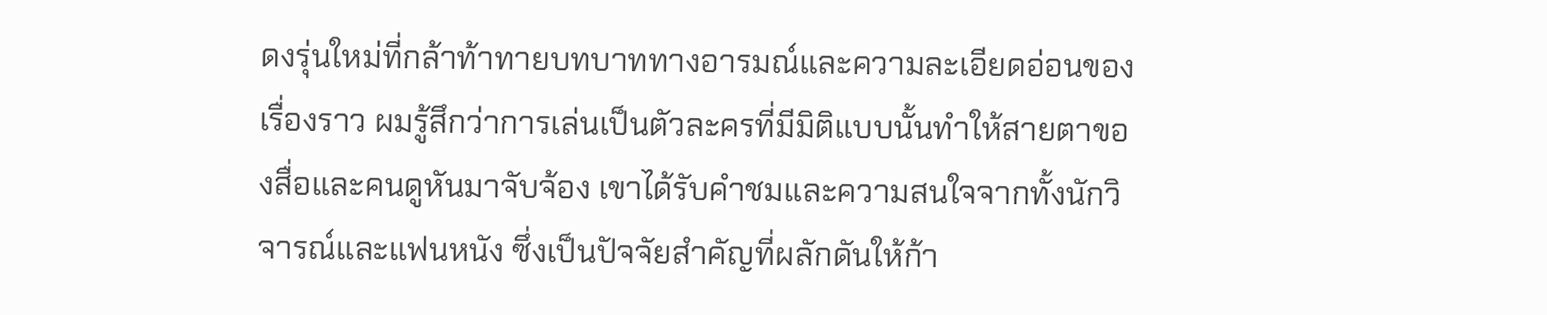ดงรุ่นใหม่ที่กล้าท้าทายบทบาททางอารมณ์และความละเอียดอ่อนของเรื่องราว ผมรู้สึกว่าการเล่นเป็นตัวละครที่มีมิติแบบนั้นทำให้สายตาของสื่อและคนดูหันมาจับจ้อง เขาได้รับคำชมและความสนใจจากทั้งนักวิจารณ์และแฟนหนัง ซึ่งเป็นปัจจัยสำคัญที่ผลักดันให้ก้า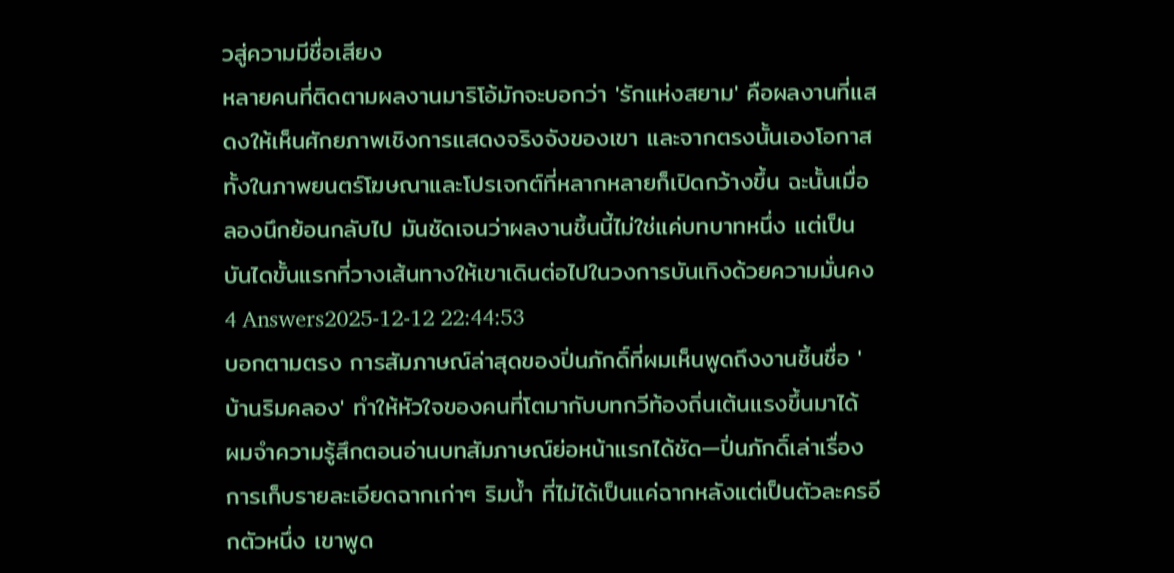วสู่ความมีชื่อเสียง
หลายคนที่ติดตามผลงานมาริโอ้มักจะบอกว่า 'รักแห่งสยาม' คือผลงานที่แสดงให้เห็นศักยภาพเชิงการแสดงจริงจังของเขา และจากตรงนั้นเองโอกาสทั้งในภาพยนตร์โฆษณาและโปรเจกต์ที่หลากหลายก็เปิดกว้างขึ้น ฉะนั้นเมื่อลองนึกย้อนกลับไป มันชัดเจนว่าผลงานชิ้นนี้ไม่ใช่แค่บทบาทหนึ่ง แต่เป็นบันไดขั้นแรกที่วางเส้นทางให้เขาเดินต่อไปในวงการบันเทิงด้วยความมั่นคง
4 Answers2025-12-12 22:44:53
บอกตามตรง การสัมภาษณ์ล่าสุดของปิ่นภักดิ์ที่ผมเห็นพูดถึงงานชิ้นชื่อ 'บ้านริมคลอง' ทำให้หัวใจของคนที่โตมากับบทกวีท้องถิ่นเต้นแรงขึ้นมาได้
ผมจำความรู้สึกตอนอ่านบทสัมภาษณ์ย่อหน้าแรกได้ชัด—ปิ่นภักดิ์เล่าเรื่องการเก็บรายละเอียดฉากเก่าๆ ริมน้ำ ที่ไม่ได้เป็นแค่ฉากหลังแต่เป็นตัวละครอีกตัวหนึ่ง เขาพูด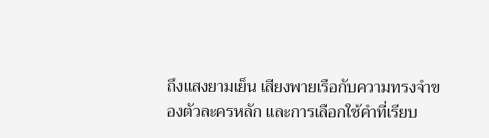ถึงแสงยามเย็น เสียงพายเรือกับความทรงจำของตัวละครหลัก และการเลือกใช้คำที่เรียบ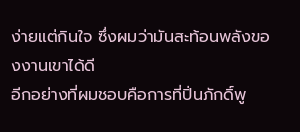ง่ายแต่กินใจ ซึ่งผมว่ามันสะท้อนพลังของงานเขาได้ดี
อีกอย่างที่ผมชอบคือการที่ปิ่นภักดิ์พู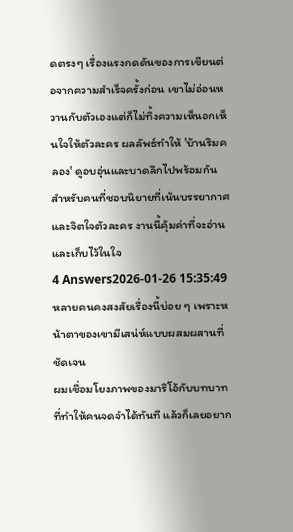ดตรงๆ เรื่องแรงกดดันของการเขียนต่อจากความสำเร็จครั้งก่อน เขาไม่อ่อนหวานกับตัวเองแต่ก็ไม่ทิ้งความเห็นอกเห็นใจให้ตัวละคร ผลลัพธ์ทำให้ 'บ้านริมคลอง' ดูอบอุ่นและบาดลึกไปพร้อมกัน สำหรับคนที่ชอบนิยายที่เน้นบรรยากาศและจิตใจตัวละคร งานนี้คุ้มค่าที่จะอ่านและเก็บไว้ในใจ
4 Answers2026-01-26 15:35:49
หลายคนคงสงสัยเรื่องนี้บ่อย ๆ เพราะหน้าตาของเขามีเสน่ห์แบบผสมผสานที่ชัดเจน
ผมเชื่อมโยงภาพของมาริโอ้กับบทบาทที่ทำให้คนจดจำได้ทันที แล้วก็เลยอยาก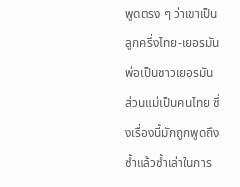พูดตรง ๆ ว่าเขาเป็นลูกครึ่งไทย-เยอรมัน พ่อเป็นชาวเยอรมัน ส่วนแม่เป็นคนไทย ซึ่งเรื่องนี้มักถูกพูดถึงซ้ำแล้วซ้ำเล่าในการ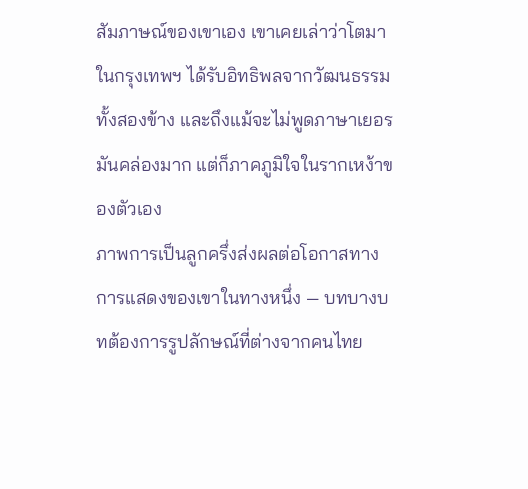สัมภาษณ์ของเขาเอง เขาเคยเล่าว่าโตมาในกรุงเทพฯ ได้รับอิทธิพลจากวัฒนธรรมทั้งสองข้าง และถึงแม้จะไม่พูดภาษาเยอรมันคล่องมาก แต่ก็ภาคภูมิใจในรากเหง้าของตัวเอง
ภาพการเป็นลูกครึ่งส่งผลต่อโอกาสทางการแสดงของเขาในทางหนึ่ง — บทบางบทต้องการรูปลักษณ์ที่ต่างจากคนไทย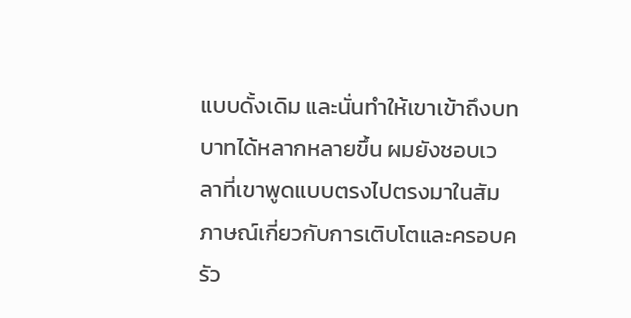แบบดั้งเดิม และนั่นทำให้เขาเข้าถึงบทบาทได้หลากหลายขึ้น ผมยังชอบเวลาที่เขาพูดแบบตรงไปตรงมาในสัมภาษณ์เกี่ยวกับการเติบโตและครอบครัว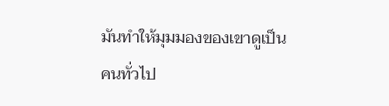มันทำให้มุมมองของเขาดูเป็นคนทั่วไป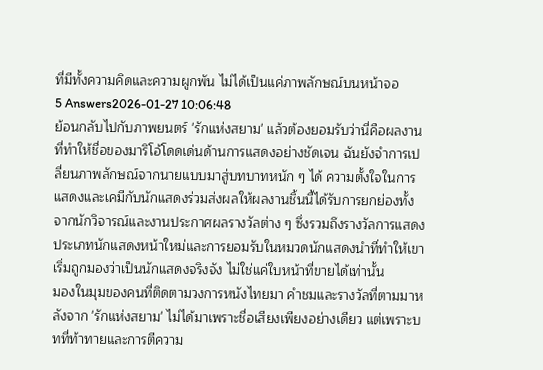ที่มีทั้งความคิดและความผูกพัน ไม่ได้เป็นแค่ภาพลักษณ์บนหน้าจอ
5 Answers2026-01-27 10:06:48
ย้อนกลับไปกับภาพยนตร์ 'รักแห่งสยาม' แล้วต้องยอมรับว่านี่คือผลงานที่ทำให้ชื่อของมาริโอ้โดดเด่นด้านการแสดงอย่างชัดเจน ฉันยังจำการเปลี่ยนภาพลักษณ์จากนายแบบมาสู่บทบาทหนัก ๆ ได้ ความตั้งใจในการแสดงและเคมีกับนักแสดงร่วมส่งผลให้ผลงานชิ้นนี้ได้รับการยกย่องทั้งจากนักวิจารณ์และงานประกาศผลรางวัลต่าง ๆ ซึ่งรวมถึงรางวัลการแสดงประเภทนักแสดงหน้าใหม่และการยอมรับในหมวดนักแสดงนำที่ทำให้เขาเริ่มถูกมองว่าเป็นนักแสดงจริงจัง ไม่ใช่แค่ใบหน้าที่ขายได้เท่านั้น
มองในมุมของคนที่ติดตามวงการหนังไทยมา คำชมและรางวัลที่ตามมาหลังจาก 'รักแห่งสยาม' ไม่ได้มาเพราะชื่อเสียงเพียงอย่างเดียว แต่เพราะบทที่ท้าทายและการตีความ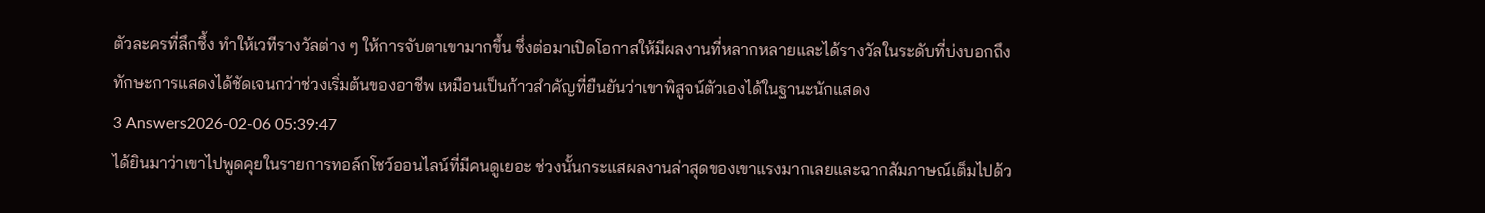ตัวละครที่ลึกซึ้ง ทำให้เวทีรางวัลต่าง ๆ ให้การจับตาเขามากขึ้น ซึ่งต่อมาเปิดโอกาสให้มีผลงานที่หลากหลายและได้รางวัลในระดับที่บ่งบอกถึงทักษะการแสดงได้ชัดเจนกว่าช่วงเริ่มต้นของอาชีพ เหมือนเป็นก้าวสำคัญที่ยืนยันว่าเขาพิสูจน์ตัวเองได้ในฐานะนักแสดง
3 Answers2026-02-06 05:39:47
ได้ยินมาว่าเขาไปพูดคุยในรายการทอล์กโชว์ออนไลน์ที่มีคนดูเยอะ ช่วงนั้นกระแสผลงานล่าสุดของเขาแรงมากเลยและฉากสัมภาษณ์เต็มไปด้ว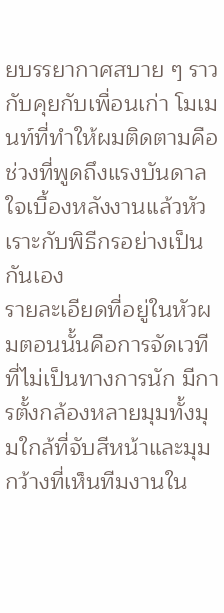ยบรรยากาศสบาย ๆ ราวกับคุยกับเพื่อนเก่า โมเมนท์ที่ทำให้ผมติดตามคือช่วงที่พูดถึงแรงบันดาลใจเบื้องหลังงานแล้วหัวเราะกับพิธีกรอย่างเป็นกันเอง
รายละเอียดที่อยู่ในหัวผมตอนนั้นคือการจัดเวทีที่ไม่เป็นทางการนัก มีการตั้งกล้องหลายมุมทั้งมุมใกล้ที่จับสีหน้าและมุมกว้างที่เห็นทีมงานใน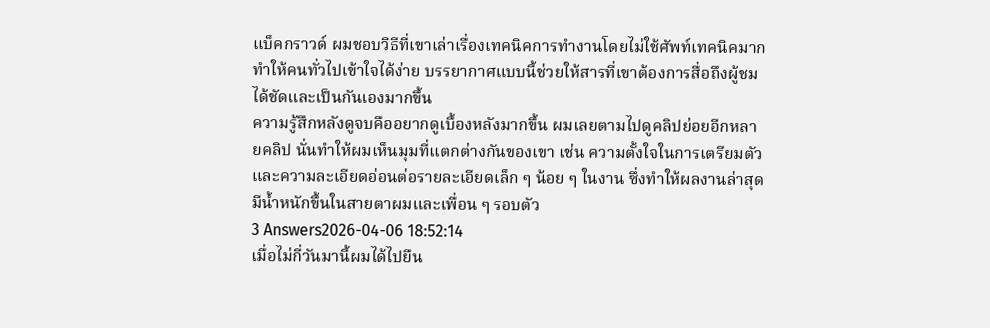แบ็คกราวด์ ผมชอบวิธีที่เขาเล่าเรื่องเทคนิคการทำงานโดยไม่ใช้ศัพท์เทคนิคมาก ทำให้คนทั่วไปเข้าใจได้ง่าย บรรยากาศแบบนี้ช่วยให้สารที่เขาต้องการสื่อถึงผู้ชมได้ชัดและเป็นกันเองมากขึ้น
ความรู้สึกหลังดูจบคืออยากดูเบื้องหลังมากขึ้น ผมเลยตามไปดูคลิปย่อยอีกหลายคลิป นั่นทำให้ผมเห็นมุมที่แตกต่างกันของเขา เช่น ความตั้งใจในการเตรียมตัวและความละเอียดอ่อนต่อรายละเอียดเล็ก ๆ น้อย ๆ ในงาน ซึ่งทำให้ผลงานล่าสุดมีน้ำหนักขึ้นในสายตาผมและเพื่อน ๆ รอบตัว
3 Answers2026-04-06 18:52:14
เมื่อไม่กี่วันมานี้ผมได้ไปยืน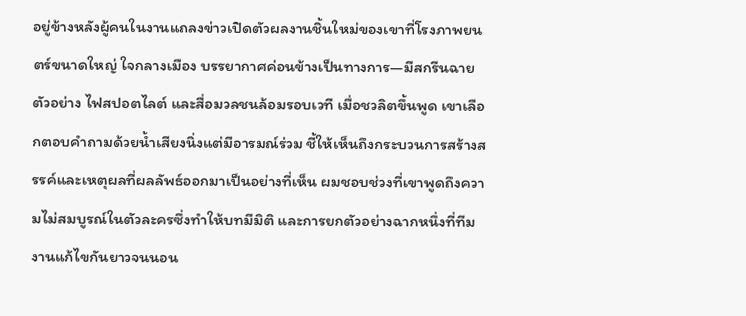อยู่ข้างหลังผู้คนในงานแถลงข่าวเปิดตัวผลงานชิ้นใหม่ของเขาที่โรงภาพยนตร์ขนาดใหญ่ ใจกลางเมือง บรรยากาศค่อนข้างเป็นทางการ—มีสกรีนฉายตัวอย่าง ไฟสปอตไลต์ และสื่อมวลชนล้อมรอบเวที เมื่อชวลิตขึ้นพูด เขาเลือกตอบคำถามด้วยน้ำเสียงนิ่งแต่มีอารมณ์ร่วม ชี้ให้เห็นถึงกระบวนการสร้างสรรค์และเหตุผลที่ผลลัพธ์ออกมาเป็นอย่างที่เห็น ผมชอบช่วงที่เขาพูดถึงความไม่สมบูรณ์ในตัวละครซึ่งทำให้บทมีมิติ และการยกตัวอย่างฉากหนึ่งที่ทีมงานแก้ไขกันยาวจนนอน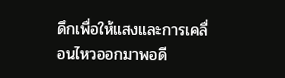ดึกเพื่อให้แสงและการเคลื่อนไหวออกมาพอดี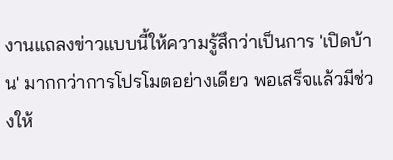งานแถลงข่าวแบบนี้ให้ความรู้สึกว่าเป็นการ 'เปิดบ้าน' มากกว่าการโปรโมตอย่างเดียว พอเสร็จแล้วมีช่วงให้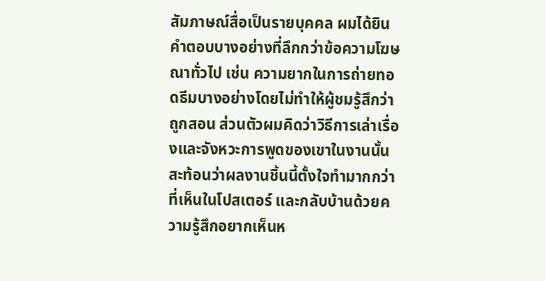สัมภาษณ์สื่อเป็นรายบุคคล ผมได้ยินคำตอบบางอย่างที่ลึกกว่าข้อความโฆษณาทั่วไป เช่น ความยากในการถ่ายทอดธีมบางอย่างโดยไม่ทำให้ผู้ชมรู้สึกว่าถูกสอน ส่วนตัวผมคิดว่าวิธีการเล่าเรื่องและจังหวะการพูดของเขาในงานนั้นสะท้อนว่าผลงานชิ้นนี้ตั้งใจทำมากกว่าที่เห็นในโปสเตอร์ และกลับบ้านด้วยความรู้สึกอยากเห็นห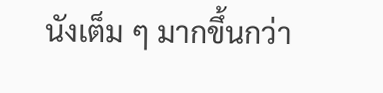นังเต็ม ๆ มากขึ้นกว่า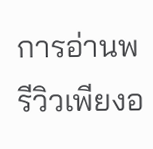การอ่านพรีวิวเพียงอ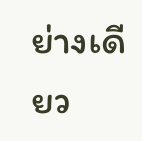ย่างเดียว